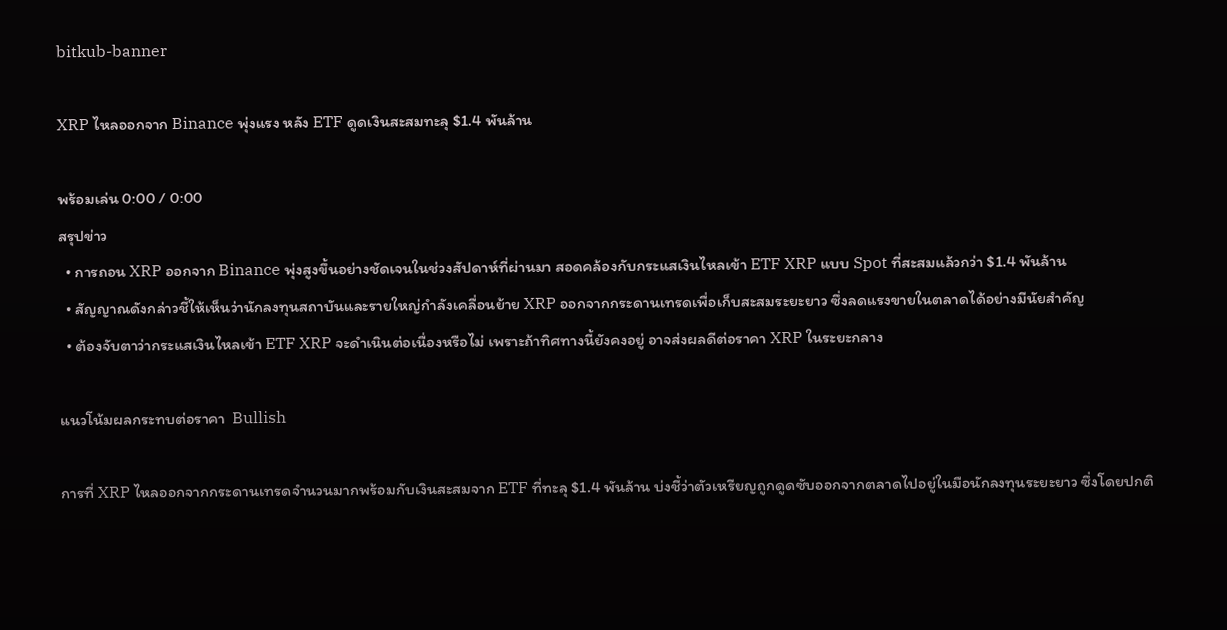bitkub-banner

XRP ไหลออกจาก Binance พุ่งแรง หลัง ETF ดูดเงินสะสมทะลุ $1.4 พันล้าน

พร้อมเล่น 0:00 / 0:00
สรุปข่าว
  • การถอน XRP ออกจาก Binance พุ่งสูงขึ้นอย่างชัดเจนในช่วงสัปดาห์ที่ผ่านมา สอดคล้องกับกระแสเงินไหลเข้า ETF XRP แบบ Spot ที่สะสมแล้วกว่า $1.4 พันล้าน
  • สัญญาณดังกล่าวชี้ให้เห็นว่านักลงทุนสถาบันและรายใหญ่กำลังเคลื่อนย้าย XRP ออกจากกระดานเทรดเพื่อเก็บสะสมระยะยาว ซึ่งลดแรงขายในตลาดได้อย่างมีนัยสำคัญ
  • ต้องจับตาว่ากระแสเงินไหลเข้า ETF XRP จะดำเนินต่อเนื่องหรือไม่ เพราะถ้าทิศทางนี้ยังคงอยู่ อาจส่งผลดีต่อราคา XRP ในระยะกลาง

แนวโน้มผลกระทบต่อราคา  Bullish

การที่ XRP ไหลออกจากกระดานเทรดจำนวนมากพร้อมกับเงินสะสมจาก ETF ที่ทะลุ $1.4 พันล้าน บ่งชี้ว่าตัวเหรียญถูกดูดซับออกจากตลาดไปอยู่ในมือนักลงทุนระยะยาว ซึ่งโดยปกติ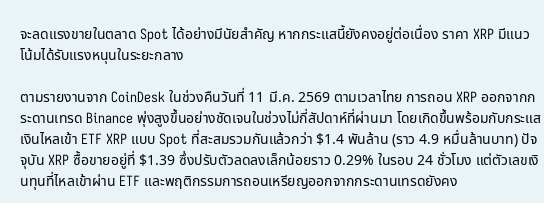จะลดแรงขายในตลาด Spot ได้อย่างมีนัยสำคัญ หากกระแสนี้ยังคงอยู่ต่อเนื่อง ราคา XRP มีแนวโน้มได้รับแรงหนุนในระยะกลาง

ตามรายงานจาก CoinDesk ในช่วงคืนวันที่ 11 มี.ค. 2569 ตามเวลาไทย การถอน XRP ออกจากกระดานเทรด Binance พุ่งสูงขึ้นอย่างชัดเจนในช่วงไม่กี่สัปดาห์ที่ผ่านมา โดยเกิดขึ้นพร้อมกับกระแสเงินไหลเข้า ETF XRP แบบ Spot ที่สะสมรวมกันแล้วกว่า $1.4 พันล้าน (ราว 4.9 หมื่นล้านบาท) ปัจจุบัน XRP ซื้อขายอยู่ที่ $1.39 ซึ่งปรับตัวลดลงเล็กน้อยราว 0.29% ในรอบ 24 ชั่วโมง แต่ตัวเลขเงินทุนที่ไหลเข้าผ่าน ETF และพฤติกรรมการถอนเหรียญออกจากกระดานเทรดยังคง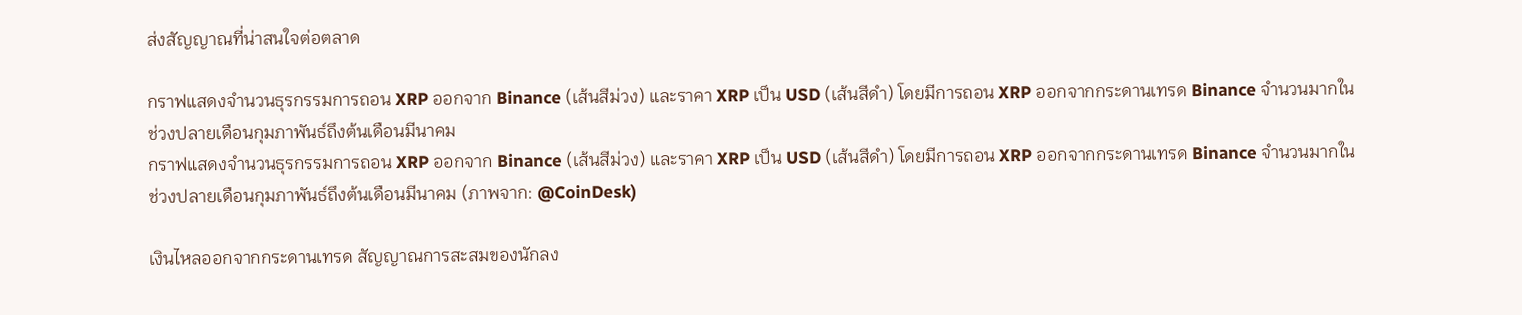ส่งสัญญาณที่น่าสนใจต่อตลาด

กราฟแสดงจำนวนธุรกรรมการถอน XRP ออกจาก Binance (เส้นสีม่วง) และราคา XRP เป็น USD (เส้นสีดำ) โดยมีการถอน XRP ออกจากกระดานเทรด Binance จำนวนมากในช่วงปลายเดือนกุมภาพันธ์ถึงต้นเดือนมีนาคม
กราฟแสดงจำนวนธุรกรรมการถอน XRP ออกจาก Binance (เส้นสีม่วง) และราคา XRP เป็น USD (เส้นสีดำ) โดยมีการถอน XRP ออกจากกระดานเทรด Binance จำนวนมากในช่วงปลายเดือนกุมภาพันธ์ถึงต้นเดือนมีนาคม (ภาพจาก: @CoinDesk)

เงินไหลออกจากกระดานเทรด สัญญาณการสะสมของนักลง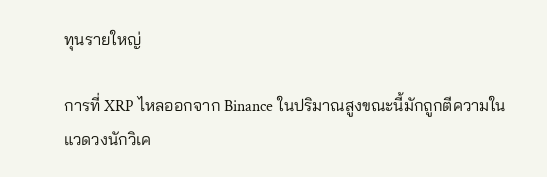ทุนรายใหญ่

การที่ XRP ไหลออกจาก Binance ในปริมาณสูงขณะนี้มักถูกตีความในแวดวงนักวิเค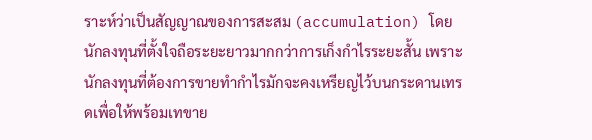ราะห์ว่าเป็นสัญญาณของการสะสม (accumulation) โดยนักลงทุนที่ตั้งใจถือระยะยาวมากกว่าการเก็งกำไรระยะสั้น เพราะนักลงทุนที่ต้องการขายทำกำไรมักจะคงเหรียญไว้บนกระดานเทรดเพื่อให้พร้อมเทขาย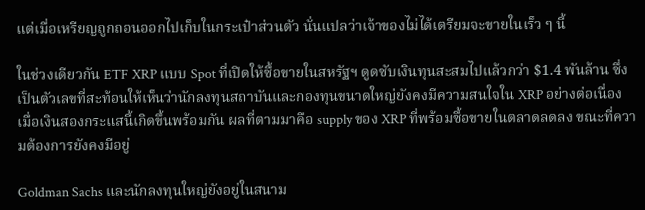แต่เมื่อเหรียญถูกถอนออกไปเก็บในกระเป๋าส่วนตัว นั่นแปลว่าเจ้าของไม่ได้เตรียมจะขายในเร็ว ๆ นี้

ในช่วงเดียวกัน ETF XRP แบบ Spot ที่เปิดให้ซื้อขายในสหรัฐฯ ดูดซับเงินทุนสะสมไปแล้วกว่า $1.4 พันล้าน ซึ่งเป็นตัวเลขที่สะท้อนให้เห็นว่านักลงทุนสถาบันและกองทุนขนาดใหญ่ยังคงมีความสนใจใน XRP อย่างต่อเนื่อง เมื่อเงินสองกระแสนี้เกิดขึ้นพร้อมกัน ผลที่ตามมาคือ supply ของ XRP ที่พร้อมซื้อขายในตลาดลดลง ขณะที่ความต้องการยังคงมีอยู่

Goldman Sachs และนักลงทุนใหญ่ยังอยู่ในสนาม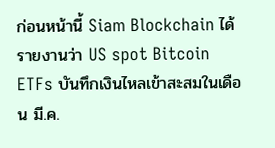ก่อนหน้านี้ Siam Blockchain ได้รายงานว่า US spot Bitcoin ETFs บันทึกเงินไหลเข้าสะสมในเดือน มี.ค.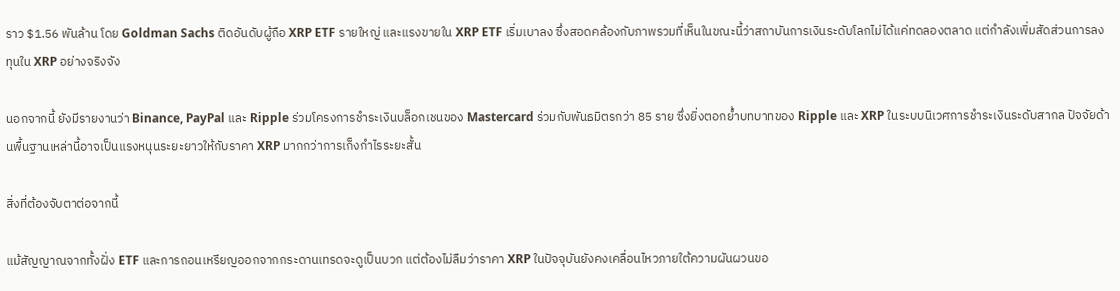ราว $1.56 พันล้าน โดย Goldman Sachs ติดอันดับผู้ถือ XRP ETF รายใหญ่ และแรงขายใน XRP ETF เริ่มเบาลง ซึ่งสอดคล้องกับภาพรวมที่เห็นในขณะนี้ว่าสถาบันการเงินระดับโลกไม่ได้แค่ทดลองตลาด แต่กำลังเพิ่มสัดส่วนการลงทุนใน XRP อย่างจริงจัง

นอกจากนี้ ยังมีรายงานว่า Binance, PayPal และ Ripple ร่วมโครงการชำระเงินบล็อกเชนของ Mastercard ร่วมกับพันธมิตรกว่า 85 ราย ซึ่งยิ่งตอกย้ำบทบาทของ Ripple และ XRP ในระบบนิเวศการชำระเงินระดับสากล ปัจจัยด้านพื้นฐานเหล่านี้อาจเป็นแรงหนุนระยะยาวให้กับราคา XRP มากกว่าการเก็งกำไรระยะสั้น

สิ่งที่ต้องจับตาต่อจากนี้

แม้สัญญาณจากทั้งฝั่ง ETF และการถอนเหรียญออกจากกระดานเทรดจะดูเป็นบวก แต่ต้องไม่ลืมว่าราคา XRP ในปัจจุบันยังคงเคลื่อนไหวภายใต้ความผันผวนขอ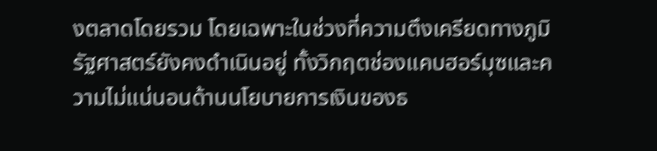งตลาดโดยรวม โดยเฉพาะในช่วงที่ความตึงเครียดทางภูมิรัฐศาสตร์ยังคงดำเนินอยู่ ทั้งวิกฤตช่องแคบฮอร์มุซและความไม่แน่นอนด้านนโยบายการเงินของธ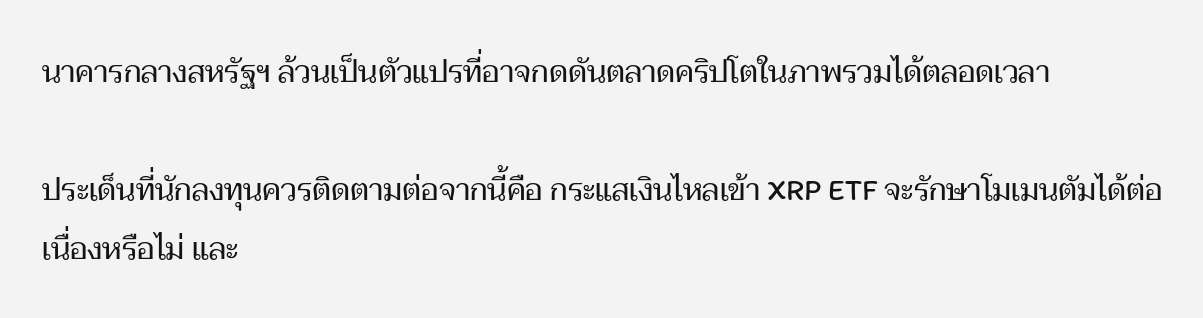นาคารกลางสหรัฐฯ ล้วนเป็นตัวแปรที่อาจกดดันตลาดคริปโตในภาพรวมได้ตลอดเวลา

ประเด็นที่นักลงทุนควรติดตามต่อจากนี้คือ กระแสเงินไหลเข้า XRP ETF จะรักษาโมเมนตัมได้ต่อเนื่องหรือไม่ และ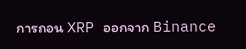การถอน XRP ออกจาก Binance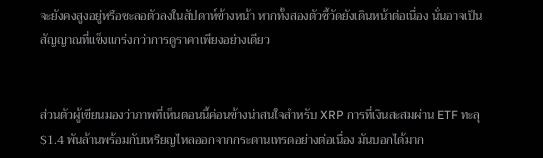จะยังคงสูงอยู่หรือชะลอตัวลงในสัปดาห์ข้างหน้า หากทั้งสองตัวชี้วัดยังเดินหน้าต่อเนื่อง นั่นอาจเป็นสัญญาณที่แข็งแกร่งกว่าการดูราคาเพียงอย่างเดียว


ส่วนตัวผู้เขียนมองว่าภาพที่เห็นตอนนี้ค่อนข้างน่าสนใจสำหรับ XRP การที่เงินสะสมผ่าน ETF ทะลุ $1.4 พันล้านพร้อมกับเหรียญไหลออกจากกระดานเทรดอย่างต่อเนื่อง มันบอกได้มาก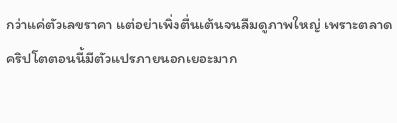กว่าแค่ตัวเลขราคา แต่อย่าเพิ่งตื่นเต้นจนลืมดูภาพใหญ่ เพราะตลาดคริปโตตอนนี้มีตัวแปรภายนอกเยอะมาก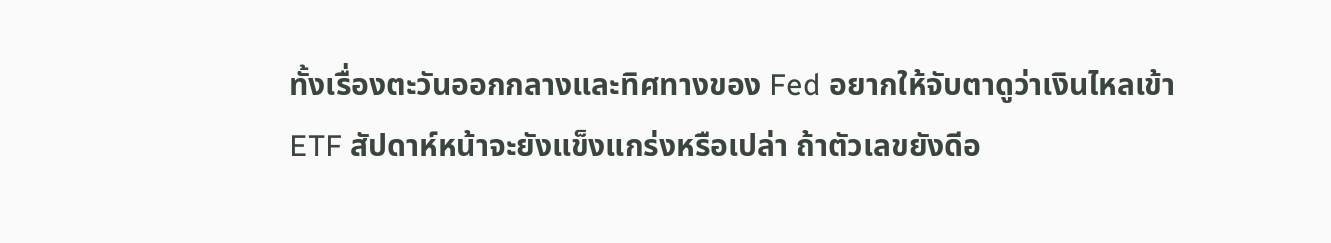ทั้งเรื่องตะวันออกกลางและทิศทางของ Fed อยากให้จับตาดูว่าเงินไหลเข้า ETF สัปดาห์หน้าจะยังแข็งแกร่งหรือเปล่า ถ้าตัวเลขยังดีอ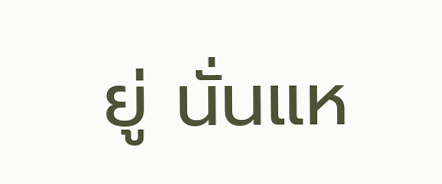ยู่ นั่นแห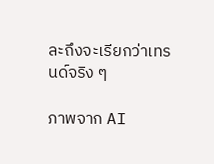ละถึงจะเรียกว่าเทรนด์จริง ๆ

ภาพจาก AI